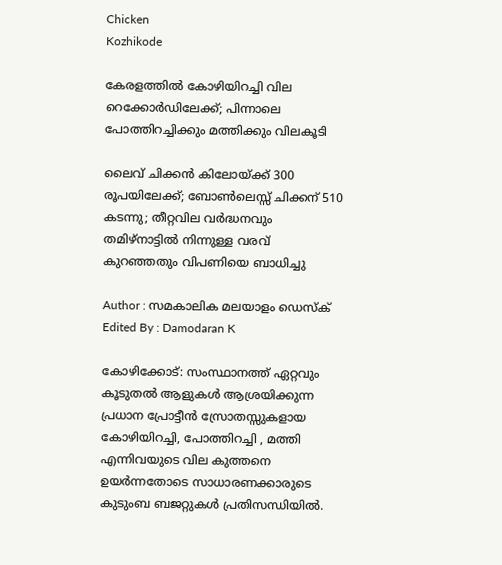Chicken
Kozhikode

കേരളത്തിൽ കോഴിയിറച്ചി വില റെക്കോർഡിലേക്ക്; പിന്നാലെ പോത്തിറച്ചിക്കും മത്തിക്കും വിലകൂടി

ലൈവ് ചിക്കൻ കിലോയ്ക്ക് 300 രൂപയിലേക്ക്; ബോൺലെസ്സ് ചിക്കന് 510 കടന്നു; തീറ്റവില വർദ്ധനവും തമിഴ്‌നാട്ടിൽ നിന്നുള്ള വരവ് കുറഞ്ഞതും വിപണിയെ ബാധിച്ചു

Author : സമകാലിക മലയാളം ഡെസ്ക്
Edited By : Damodaran K

കോഴിക്കോട്: സംസ്ഥാനത്ത് ഏറ്റവും കൂടുതൽ ആളുകൾ ആശ്രയിക്കുന്ന പ്രധാന പ്രോട്ടീൻ സ്രോതസ്സുകളായ കോഴിയിറച്ചി, പോത്തിറച്ചി , മത്തി എന്നിവയുടെ വില കുത്തനെ ഉയർന്നതോടെ സാധാരണക്കാരുടെ കുടുംബ ബജറ്റുകൾ പ്രതിസന്ധിയിൽ.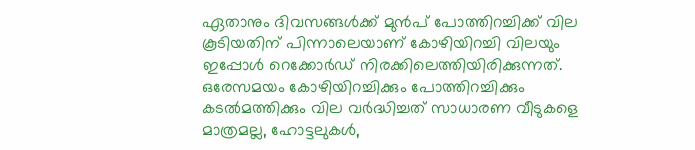ഏതാനും ദിവസങ്ങൾക്ക് മുൻപ് പോത്തിറച്ചിക്ക് വില കൂടിയതിന് പിന്നാലെയാണ് കോഴിയിറച്ചി വിലയും ഇപ്പോൾ റെക്കോർഡ് നിരക്കിലെത്തിയിരിക്കുന്നത്. ഒരേസമയം കോഴിയിറച്ചിക്കും പോത്തിറച്ചിക്കും കടൽമത്തിക്കും വില വർദ്ധിച്ചത് സാധാരണ വീടുകളെ മാത്രമല്ല, ഹോട്ടലുകൾ,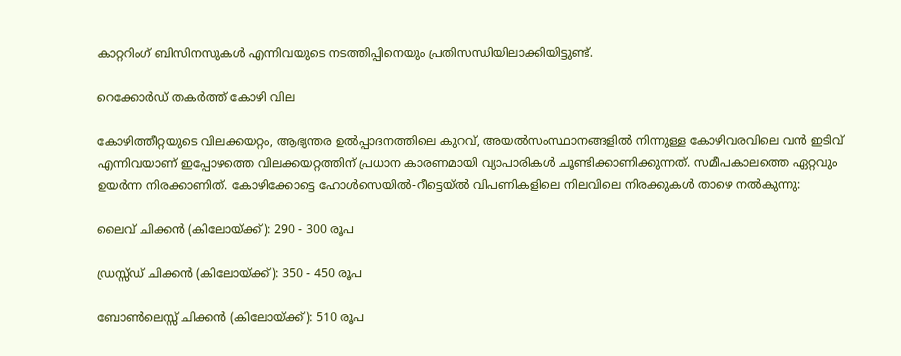കാറ്ററിംഗ് ബിസിനസുകൾ എന്നിവയുടെ നടത്തിപ്പിനെയും പ്രതിസന്ധിയിലാക്കിയിട്ടുണ്ട്.

റെക്കോർഡ് തകർത്ത് കോഴി വില

കോഴിത്തീറ്റയുടെ വിലക്കയറ്റം, ആഭ്യന്തര ഉൽപ്പാദനത്തിലെ കുറവ്, അയൽസംസ്ഥാനങ്ങളിൽ നിന്നുള്ള കോഴിവരവിലെ വൻ ഇടിവ് എന്നിവയാണ് ഇപ്പോഴത്തെ വിലക്കയറ്റത്തിന് പ്രധാന കാരണമായി വ്യാപാരികൾ ചൂണ്ടിക്കാണിക്കുന്നത്. സമീപകാലത്തെ ഏറ്റവും ഉയർന്ന നിരക്കാണിത്. കോഴിക്കോട്ടെ ഹോൾസെയിൽ-റീട്ടെയ്ൽ വിപണികളിലെ നിലവിലെ നിരക്കുകൾ താഴെ നൽകുന്നു:

ലൈവ് ചിക്കൻ (കിലോയ്ക്ക്): 290 - 300 രൂപ

ഡ്രസ്സ്ഡ് ചിക്കൻ (കിലോയ്ക്ക്): 350 - 450 രൂപ

ബോൺലെസ്സ് ചിക്കൻ (കിലോയ്ക്ക്): 510 രൂപ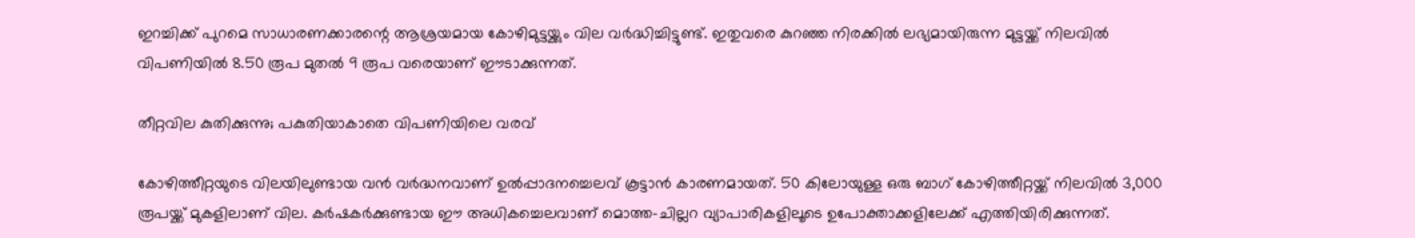ഇറച്ചിക്ക് പുറമെ സാധാരണക്കാരന്റെ ആശ്രയമായ കോഴിമുട്ടയ്ക്കും വില വർദ്ധിച്ചിട്ടുണ്ട്. ഇതുവരെ കുറഞ്ഞ നിരക്കിൽ ലഭ്യമായിരുന്ന മുട്ടയ്ക്ക് നിലവിൽ വിപണിയിൽ 8.50 രൂപ മുതൽ 9 രൂപ വരെയാണ് ഈടാക്കുന്നത്.

തീറ്റവില കുതിക്കുന്നു; പകുതിയാകാതെ വിപണിയിലെ വരവ്

കോഴിത്തീറ്റയുടെ വിലയിലുണ്ടായ വൻ വർദ്ധനവാണ് ഉൽപ്പാദനച്ചെലവ് കൂട്ടാൻ കാരണമായത്. 50 കിലോയുള്ള ഒരു ബാഗ് കോഴിത്തീറ്റയ്ക്ക് നിലവിൽ 3,000 രൂപയ്ക്ക് മുകളിലാണ് വില. കർഷകർക്കുണ്ടായ ഈ അധികച്ചെലവാണ് മൊത്ത-ചില്ലറ വ്യാപാരികളിലൂടെ ഉപോക്താക്കളിലേക്ക് എത്തിയിരിക്കുന്നത്.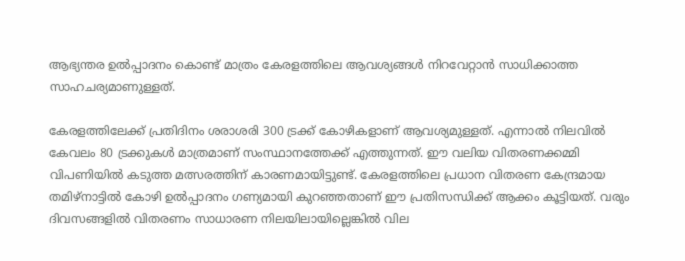ആഭ്യന്തര ഉൽപ്പാദനം കൊണ്ട് മാത്രം കേരളത്തിലെ ആവശ്യങ്ങൾ നിറവേറ്റാൻ സാധിക്കാത്ത സാഹചര്യമാണുള്ളത്.

കേരളത്തിലേക്ക് പ്രതിദിനം ശരാശരി 300 ട്രക്ക് കോഴികളാണ് ആവശ്യമുള്ളത്. എന്നാൽ നിലവിൽ കേവലം 80 ട്രക്കുകൾ മാത്രമാണ് സംസ്ഥാനത്തേക്ക് എത്തുന്നത്. ഈ വലിയ വിതരണക്കമ്മി വിപണിയിൽ കടുത്ത മത്സരത്തിന് കാരണമായിട്ടുണ്ട്. കേരളത്തിലെ പ്രധാന വിതരണ കേന്ദ്രമായ തമിഴ്‌നാട്ടിൽ കോഴി ഉൽപ്പാദനം ഗണ്യമായി കുറഞ്ഞതാണ് ഈ പ്രതിസന്ധിക്ക് ആക്കം കൂട്ടിയത്. വരും ദിവസങ്ങളിൽ വിതരണം സാധാരണ നിലയിലായില്ലെങ്കിൽ വില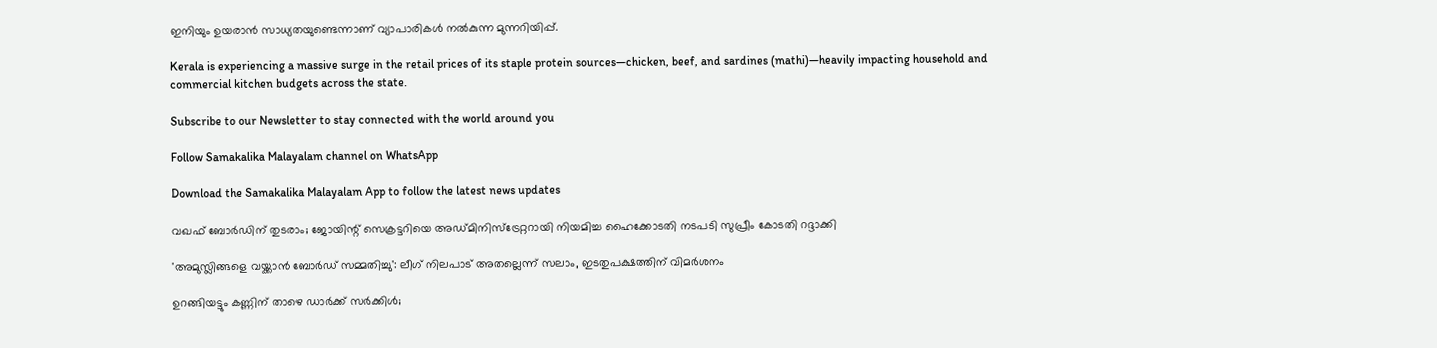ഇനിയും ഉയരാൻ സാധ്യതയുണ്ടെന്നാണ് വ്യാപാരികൾ നൽകുന്ന മുന്നറിയിപ്പ്.

Kerala is experiencing a massive surge in the retail prices of its staple protein sources—chicken, beef, and sardines (mathi)—heavily impacting household and commercial kitchen budgets across the state.

Subscribe to our Newsletter to stay connected with the world around you

Follow Samakalika Malayalam channel on WhatsApp

Download the Samakalika Malayalam App to follow the latest news updates

വഖഫ് ബോര്‍ഡിന് തുടരാം; ജോയിന്റ് സെക്രട്ടറിയെ അഡ്മിനിസ്‌ട്രേറ്ററായി നിയമിച്ച ഹൈക്കോടതി നടപടി സുപ്രീം കോടതി റദ്ദാക്കി

'അമുസ്ലിങ്ങളെ വയ്ക്കാൻ ബോർഡ് സമ്മതിച്ചു': ലീഗ് നിലപാട് അതല്ലെന്ന് സലാം, ഇടതുപക്ഷത്തിന് വിമർശനം

ഉറങ്ങിയട്ടും കണ്ണിന് താഴെ ഡാർക്ക് സർക്കിൾ;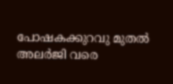പോഷകക്കുറവു മുതൽ അലർജി വരെ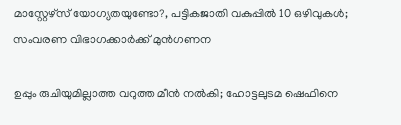മാസ്റ്റേഴ്സ് യോഗ്യതയുണ്ടോ?, പട്ടികജാതി വകുപ്പിൽ 10 ഒഴിവുകൾ; സംവരണ വിഭാഗക്കാർക്ക് മുൻഗണന

ഉപ്പും രുചിയുമില്ലാത്ത വറുത്ത മീന്‍ നല്‍കി; ഹോട്ടലുടമ ഷെഫിനെ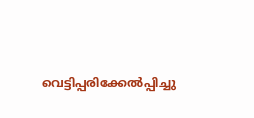വെട്ടിപ്പരിക്കേല്‍പ്പിച്ചു